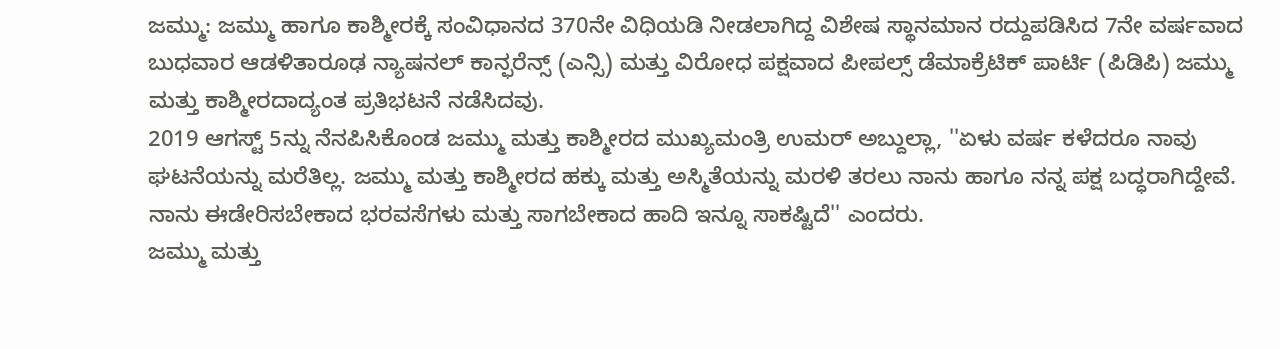ಜಮ್ಮು: ಜಮ್ಮು ಹಾಗೂ ಕಾಶ್ಮೀರಕ್ಕೆ ಸಂವಿಧಾನದ 370ನೇ ವಿಧಿಯಡಿ ನೀಡಲಾಗಿದ್ದ ವಿಶೇಷ ಸ್ಥಾನಮಾನ ರದ್ದುಪಡಿಸಿದ 7ನೇ ವರ್ಷವಾದ ಬುಧವಾರ ಆಡಳಿತಾರೂಢ ನ್ಯಾಷನಲ್ ಕಾನ್ಫರೆನ್ಸ್ (ಎನ್ಸಿ) ಮತ್ತು ವಿರೋಧ ಪಕ್ಷವಾದ ಪೀಪಲ್ಸ್ ಡೆಮಾಕ್ರೆಟಿಕ್ ಪಾರ್ಟಿ (ಪಿಡಿಪಿ) ಜಮ್ಮು ಮತ್ತು ಕಾಶ್ಮೀರದಾದ್ಯಂತ ಪ್ರತಿಭಟನೆ ನಡೆಸಿದವು.
2019 ಆಗಸ್ಟ್ 5ನ್ನು ನೆನಪಿಸಿಕೊಂಡ ಜಮ್ಮು ಮತ್ತು ಕಾಶ್ಮೀರದ ಮುಖ್ಯಮಂತ್ರಿ ಉಮರ್ ಅಬ್ದುಲ್ಲಾ, ''ಏಳು ವರ್ಷ ಕಳೆದರೂ ನಾವು ಘಟನೆಯನ್ನು ಮರೆತಿಲ್ಲ. ಜಮ್ಮು ಮತ್ತು ಕಾಶ್ಮೀರದ ಹಕ್ಕು ಮತ್ತು ಅಸ್ಮಿತೆಯನ್ನು ಮರಳಿ ತರಲು ನಾನು ಹಾಗೂ ನನ್ನ ಪಕ್ಷ ಬದ್ಧರಾಗಿದ್ದೇವೆ. ನಾನು ಈಡೇರಿಸಬೇಕಾದ ಭರವಸೆಗಳು ಮತ್ತು ಸಾಗಬೇಕಾದ ಹಾದಿ ಇನ್ನೂ ಸಾಕಷ್ಟಿದೆ'' ಎಂದರು.
ಜಮ್ಮು ಮತ್ತು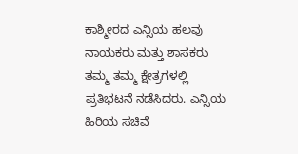ಕಾಶ್ಮೀರದ ಎನ್ಸಿಯ ಹಲವು ನಾಯಕರು ಮತ್ತು ಶಾಸಕರು ತಮ್ಮ ತಮ್ಮ ಕ್ಷೇತ್ರಗಳಲ್ಲಿ ಪ್ರತಿಭಟನೆ ನಡೆಸಿದರು. ಎನ್ಸಿಯ ಹಿರಿಯ ಸಚಿವೆ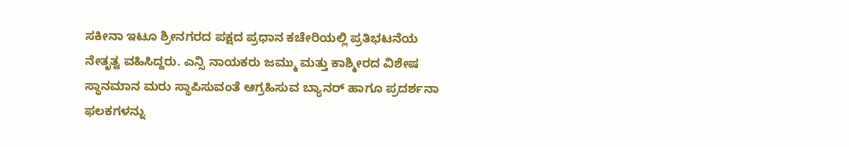ಸಕೀನಾ ಇಟೂ ಶ್ರೀನಗರದ ಪಕ್ಷದ ಪ್ರಧಾನ ಕಚೇರಿಯಲ್ಲಿ ಪ್ರತಿಭಟನೆಯ ನೇತೃತ್ವ ವಹಿಸಿದ್ದರು. ಎನ್ಸಿ ನಾಯಕರು ಜಮ್ಮು ಮತ್ತು ಕಾಶ್ಮೀರದ ವಿಶೇಷ ಸ್ಥಾನಮಾನ ಮರು ಸ್ಥಾಪಿಸುವಂತೆ ಆಗ್ರಹಿಸುವ ಬ್ಯಾನರ್ ಹಾಗೂ ಪ್ರದರ್ಶನಾ ಫಲಕಗಳನ್ನು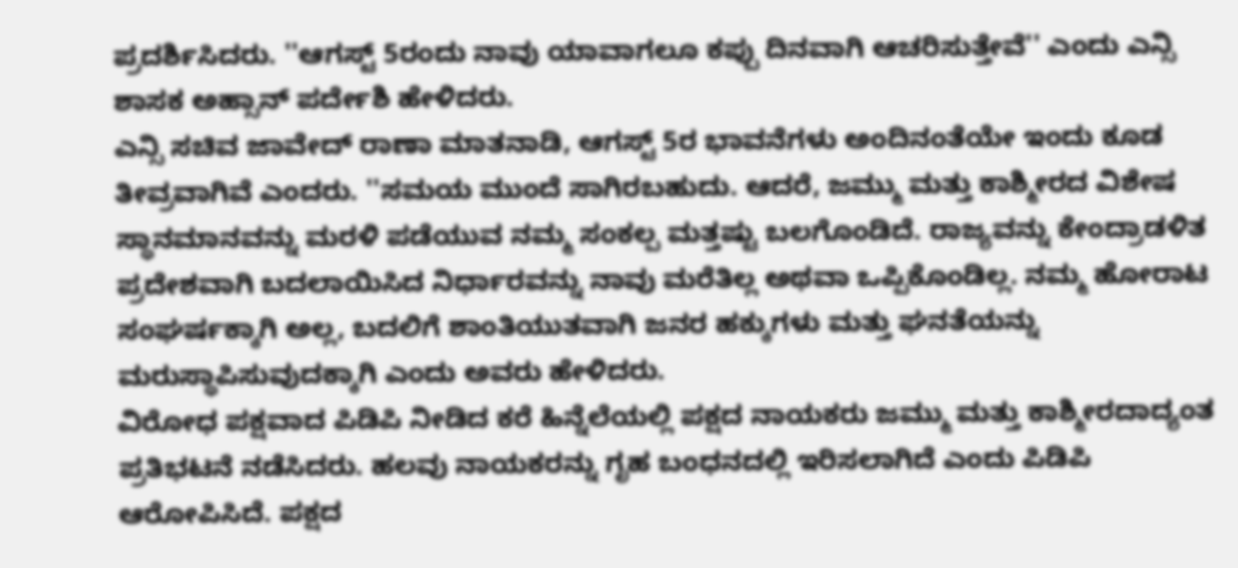ಪ್ರದರ್ಶಿಸಿದರು. ''ಆಗಸ್ಟ್ 5ರಂದು ನಾವು ಯಾವಾಗಲೂ ಕಪ್ಪು ದಿನವಾಗಿ ಆಚರಿಸುತ್ತೇವೆ'' ಎಂದು ಎನ್ಸಿ ಶಾಸಕ ಅಹ್ಸಾನ್ ಪರ್ದೇಶಿ ಹೇಳಿದರು.
ಎನ್ಸಿ ಸಚಿವ ಜಾವೇದ್ ರಾಣಾ ಮಾತನಾಡಿ, ಆಗಸ್ಟ್ 5ರ ಭಾವನೆಗಳು ಅಂದಿನಂತೆಯೇ ಇಂದು ಕೂಡ ತೀವ್ರವಾಗಿವೆ ಎಂದರು. ''ಸಮಯ ಮುಂದೆ ಸಾಗಿರಬಹುದು. ಆದರೆ, ಜಮ್ಮು ಮತ್ತು ಕಾಶ್ಮೀರದ ವಿಶೇಷ ಸ್ಥಾನಮಾನವನ್ನು ಮರಳಿ ಪಡೆಯುವ ನಮ್ಮ ಸಂಕಲ್ಪ ಮತ್ತಷ್ಟು ಬಲಗೊಂಡಿದೆ. ರಾಜ್ಯವನ್ನು ಕೇಂದ್ರಾಡಳಿತ ಪ್ರದೇಶವಾಗಿ ಬದಲಾಯಿಸಿದ ನಿರ್ಧಾರವನ್ನು ನಾವು ಮರೆತಿಲ್ಲ ಅಥವಾ ಒಪ್ಪಿಕೊಂಡಿಲ್ಲ. ನಮ್ಮ ಹೋರಾಟ ಸಂಘರ್ಷಕ್ಕಾಗಿ ಅಲ್ಲ, ಬದಲಿಗೆ ಶಾಂತಿಯುತವಾಗಿ ಜನರ ಹಕ್ಕುಗಳು ಮತ್ತು ಘನತೆಯನ್ನು ಮರುಸ್ಥಾಪಿಸುವುದಕ್ಕಾಗಿ ಎಂದು ಅವರು ಹೇಳಿದರು.
ವಿರೋಧ ಪಕ್ಷವಾದ ಪಿಡಿಪಿ ನೀಡಿದ ಕರೆ ಹಿನ್ನೆಲೆಯಲ್ಲಿ ಪಕ್ಷದ ನಾಯಕರು ಜಮ್ಮು ಮತ್ತು ಕಾಶ್ಮೀರದಾದ್ಯಂತ ಪ್ರತಿಭಟನೆ ನಡೆಸಿದರು. ಹಲವು ನಾಯಕರನ್ನು ಗೃಹ ಬಂಧನದಲ್ಲಿ ಇರಿಸಲಾಗಿದೆ ಎಂದು ಪಿಡಿಪಿ ಆರೋಪಿಸಿದೆ. ಪಕ್ಷದ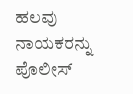ಹಲವು ನಾಯಕರನ್ನು ಪೊಲೀಸ್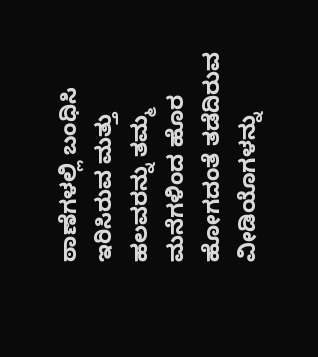ಠಾಣೆಗಳಲ್ಲಿ ಬಂಧಿಸಿ ಇರಿಸಿರುವ ಮತ್ತು ಹಲವರನ್ನು ತಮ್ಮ ಮನೆಗಳಿಂದ ಹೊರ ಹೋಗದಂತೆ ತಡೆದಿರುವ ವೀಡಿಯೊಗಳನ್ನು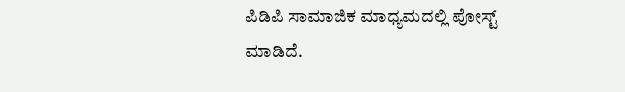ಪಿಡಿಪಿ ಸಾಮಾಜಿಕ ಮಾಧ್ಯಮದಲ್ಲಿ ಪೋಸ್ಟ್ ಮಾಡಿದೆ.